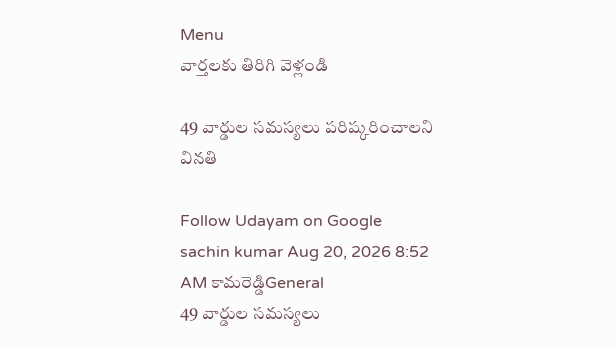Menu
వార్తలకు తిరిగి వెళ్లండి

49 వార్డుల సమస్యలు పరిష్కరించాలని వినతి

Follow Udayam on Google
sachin kumar Aug 20, 2026 8:52 AM కామరెడ్డిGeneral
49 వార్డుల సమస్యలు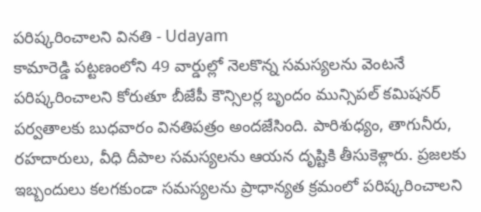పరిష్కరించాలని వినతి - Udayam
కామారెడ్డి పట్టణంలోని 49 వార్డుల్లో నెలకొన్న సమస్యలను వెంటనే పరిష్కరించాలని కోరుతూ బీజేపీ కౌన్సిలర్ల బృందం మున్సిపల్ కమిషనర్ పర్వతాలకు బుధవారం వినతిపత్రం అందజేసింది. పారిశుధ్యం, తాగునీరు, రహదారులు, వీధి దీపాల సమస్యలను ఆయన దృష్టికి తీసుకెళ్లారు. ప్రజలకు ఇబ్బందులు కలగకుండా సమస్యలను ప్రాధాన్యత క్రమంలో పరిష్కరించాలని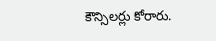కౌన్సిలర్లు కోరారు.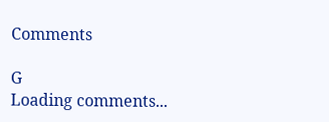Comments

G
Loading comments...